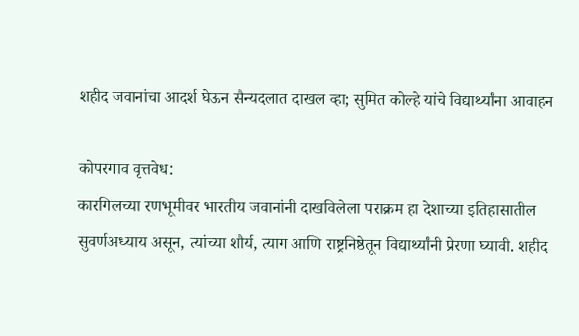शहीद जवानांचा आदर्श घेऊन सैन्यदलात दाखल व्हा; सुमित कोल्हे यांचे विद्यार्थ्यांना आवाहन

कोपरगाव वृत्तवेध:
कारगिलच्या रणभूमीवर भारतीय जवानांनी दाखविलेला पराक्रम हा देशाच्या इतिहासातील सुवर्णअध्याय असून, त्यांच्या शौर्य, त्याग आणि राष्ट्रनिष्ठेतून विद्यार्थ्यांनी प्रेरणा घ्यावी. शहीद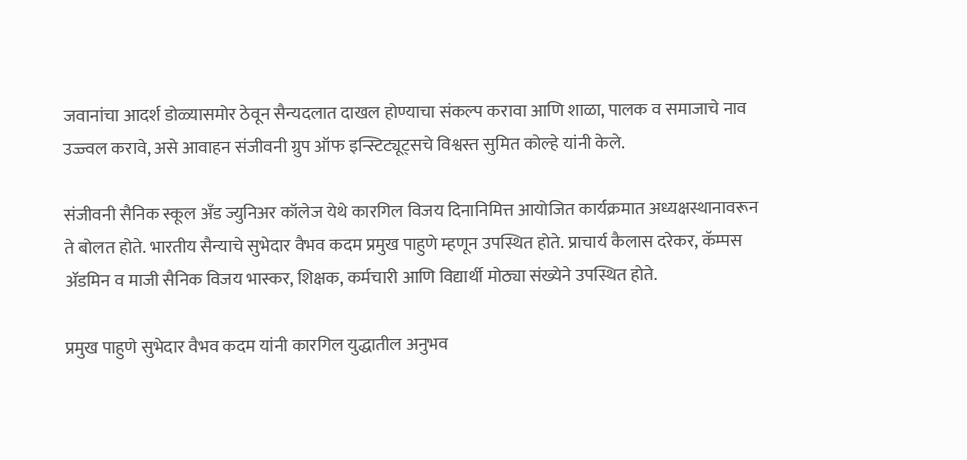जवानांचा आदर्श डोळ्यासमोर ठेवून सैन्यदलात दाखल होण्याचा संकल्प करावा आणि शाळा, पालक व समाजाचे नाव उज्ज्वल करावे, असे आवाहन संजीवनी ग्रुप ऑफ इन्स्टिट्यूट्सचे विश्वस्त सुमित कोल्हे यांनी केले.

संजीवनी सैनिक स्कूल अँड ज्युनिअर कॉलेज येथे कारगिल विजय दिनानिमित्त आयोजित कार्यक्रमात अध्यक्षस्थानावरून ते बोलत होते. भारतीय सैन्याचे सुभेदार वैभव कदम प्रमुख पाहुणे म्हणून उपस्थित होते. प्राचार्य कैलास दरेकर, कॅम्पस ॲडमिन व माजी सैनिक विजय भास्कर, शिक्षक, कर्मचारी आणि विद्यार्थी मोठ्या संख्येने उपस्थित होते.

प्रमुख पाहुणे सुभेदार वैभव कदम यांनी कारगिल युद्धातील अनुभव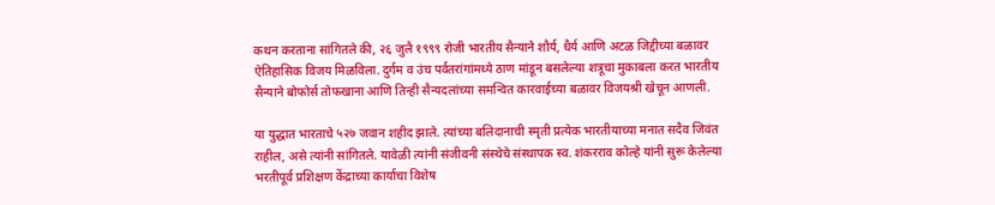कथन करताना सांगितले की, २६ जुलै १९९९ रोजी भारतीय सैन्याने शौर्य, धैर्य आणि अटळ जिद्दीच्या बळावर ऐतिहासिक विजय मिळविला. दुर्गम व उंच पर्वतरांगांमध्ये ठाण मांडून बसलेल्या शत्रूचा मुकाबला करत भारतीय सैन्याने बोफोर्स तोफखाना आणि तिन्ही सैन्यदलांच्या समन्वित कारवाईच्या बळावर विजयश्री खेचून आणली.

या युद्धात भारताचे ५२७ जवान शहीद झाले. त्यांच्या बलिदानाची स्मृती प्रत्येक भारतीयाच्या मनात सदैव जिवंत राहील, असे त्यांनी सांगितले. यावेळी त्यांनी संजीवनी संस्थेचे संस्थापक स्व. शंकरराव कोल्हे यांनी सुरू केलेल्या भरतीपूर्व प्रशिक्षण केंद्राच्या कार्याचा विशेष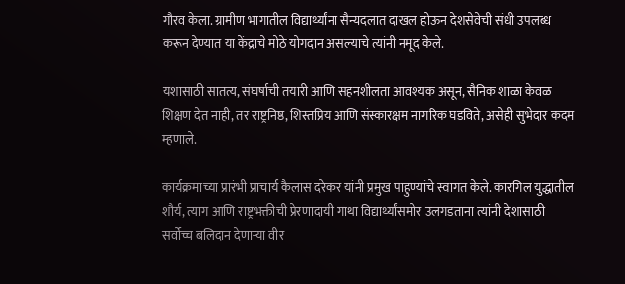गौरव केला. ग्रामीण भागातील विद्यार्थ्यांना सैन्यदलात दाखल होऊन देशसेवेची संधी उपलब्ध करून देण्यात या केंद्राचे मोठे योगदान असल्याचे त्यांनी नमूद केले.

यशासाठी सातत्य, संघर्षाची तयारी आणि सहनशीलता आवश्यक असून, सैनिक शाळा केवळ शिक्षण देत नाही, तर राष्ट्रनिष्ठ, शिस्तप्रिय आणि संस्कारक्षम नागरिक घडविते, असेही सुभेदार कदम म्हणाले.

कार्यक्रमाच्या प्रारंभी प्राचार्य कैलास दरेकर यांनी प्रमुख पाहुण्यांचे स्वागत केले. कारगिल युद्धातील शौर्य, त्याग आणि राष्ट्रभक्तीची प्रेरणादायी गाथा विद्यार्थ्यांसमोर उलगडताना त्यांनी देशासाठी सर्वोच्च बलिदान देणाऱ्या वीर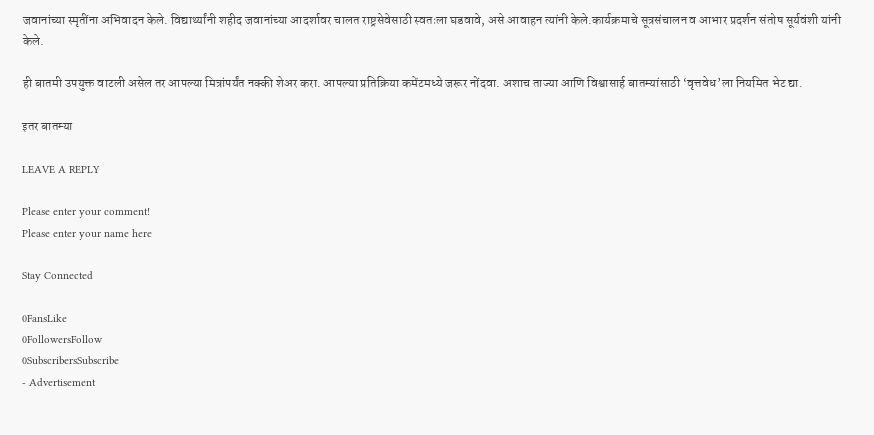जवानांच्या स्मृतींना अभिवादन केले. विद्यार्थ्यांनी शहीद जवानांच्या आदर्शावर चालत राष्ट्रसेवेसाठी स्वतःला घडवावे, असे आवाहन त्यांनी केले.कार्यक्रमाचे सूत्रसंचालन व आभार प्रदर्शन संतोष सूर्यवंशी यांनी केले.

ही बातमी उपयुक्त वाटली असेल तर आपल्या मित्रांपर्यंत नक्की शेअर करा. आपल्या प्रतिक्रिया कमेंटमध्ये जरूर नोंदवा. अशाच ताज्या आणि विश्वासार्ह बातम्यांसाठी ‘वृत्तवेध’ला नियमित भेट द्या.

इतर बातम्या

LEAVE A REPLY

Please enter your comment!
Please enter your name here

Stay Connected

0FansLike
0FollowersFollow
0SubscribersSubscribe
- Advertisement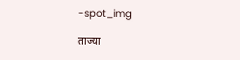-spot_img

ताज्या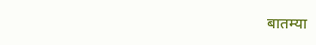बातम्या